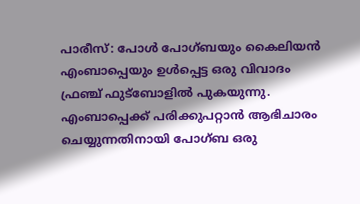പാരീസ്: പോള്‍ പോഗ്ബയും കൈലിയന്‍ എംബാപ്പെയും ഉള്‍പ്പെട്ട ഒരു വിവാദം ഫ്രഞ്ച് ഫുട്ബോളില്‍ പുകയുന്നു. എംബാപ്പെക്ക് പരിക്കുപറ്റാന്‍ ആഭിചാരം ചെയ്യുന്നതിനായി പോഗ്ബ ഒരു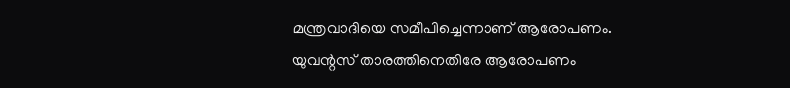മന്ത്രവാദിയെ സമീപിച്ചെന്നാണ് ആരോപണം. യുവന്റസ് താരത്തിനെതിരേ ആരോപണം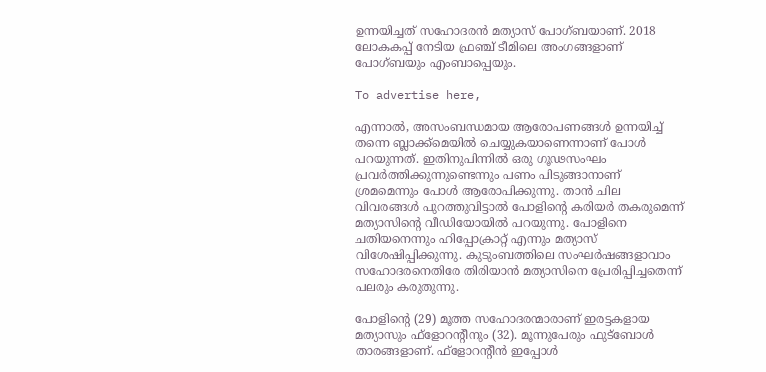ഉന്നയിച്ചത് സഹോദരന്‍ മത്യാസ് പോഗ്ബയാണ്. 2018 ലോകകപ്പ് നേടിയ ഫ്രഞ്ച് ടീമിലെ അംഗങ്ങളാണ് പോഗ്ബയും എംബാപ്പെയും.

To advertise here,

എന്നാല്‍, അസംബന്ധമായ ആരോപണങ്ങള്‍ ഉന്നയിച്ച് തന്നെ ബ്ലാക്ക്മെയില്‍ ചെയ്യുകയാണെന്നാണ് പോള്‍ പറയുന്നത്. ഇതിനുപിന്നില്‍ ഒരു ഗൂഢസംഘം പ്രവര്‍ത്തിക്കുന്നുണ്ടെന്നും പണം പിടുങ്ങാനാണ് ശ്രമമെന്നും പോള്‍ ആരോപിക്കുന്നു. താന്‍ ചില വിവരങ്ങള്‍ പുറത്തുവിട്ടാല്‍ പോളിന്റെ കരിയര്‍ തകരുമെന്ന് മത്യാസിന്റെ വീഡിയോയില്‍ പറയുന്നു. പോളിനെ ചതിയനെന്നും ഹിപ്പോക്രാറ്റ് എന്നും മത്യാസ് വിശേഷിപ്പിക്കുന്നു. കുടുംബത്തിലെ സംഘര്‍ഷങ്ങളാവാം സഹോദരനെതിരേ തിരിയാന്‍ മത്യാസിനെ പ്രേരിപ്പിച്ചതെന്ന് പലരും കരുതുന്നു.

പോളിന്റെ (29) മൂത്ത സഹോദരന്മാരാണ് ഇരട്ടകളായ മത്യാസും ഫ്ളോറന്റീനും (32). മൂന്നുപേരും ഫുട്ബോള്‍ താരങ്ങളാണ്. ഫ്ളോറന്റീന്‍ ഇപ്പോള്‍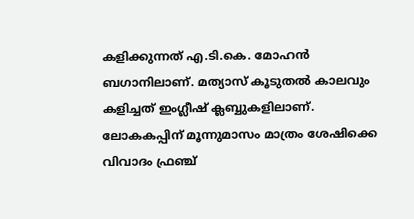കളിക്കുന്നത് എ.ടി.കെ. മോഹന്‍ ബഗാനിലാണ്. മത്യാസ് കൂടുതല്‍ കാലവും കളിച്ചത് ഇംഗ്ലീഷ് ക്ലബ്ബുകളിലാണ്. ലോകകപ്പിന് മൂന്നുമാസം മാത്രം ശേഷിക്കെ വിവാദം ഫ്രഞ്ച്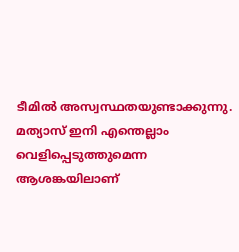ടീമില്‍ അസ്വസ്ഥതയുണ്ടാക്കുന്നു. മത്യാസ് ഇനി എന്തെല്ലാം വെളിപ്പെടുത്തുമെന്ന ആശങ്കയിലാണ്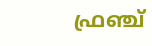ഫ്രഞ്ച്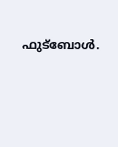ഫുട്ബോള്‍.